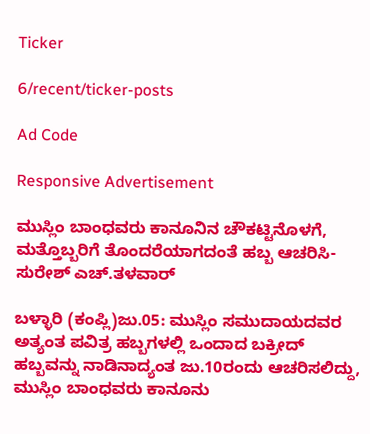Ticker

6/recent/ticker-posts

Ad Code

Responsive Advertisement

ಮುಸ್ಲಿಂ ಬಾಂಧವರು ಕಾನೂನಿನ ಚೌಕಟ್ಟಿನೊಳಗೆ, ಮತ್ತೊಬ್ಬರಿಗೆ ತೊಂದರೆಯಾಗದಂತೆ ಹಬ್ಬ ಆಚರಿಸಿ- ಸುರೇಶ್ ಎಚ್.ತಳವಾರ್

ಬಳ್ಳಾರಿ (ಕಂಪ್ಲಿ)ಜು.05: ಮುಸ್ಲಿಂ ಸಮುದಾಯದವರ ಅತ್ಯಂತ ಪವಿತ್ರ ಹಬ್ಬಗಳಲ್ಲಿ ಒಂದಾದ ಬಕ್ರೀದ್ ಹಬ್ಬವನ್ನು ನಾಡಿನಾದ್ಯಂತ ಜು.10ರಂದು ಆಚರಿಸಲಿದ್ದು, ಮುಸ್ಲಿಂ ಬಾಂಧವರು ಕಾನೂನು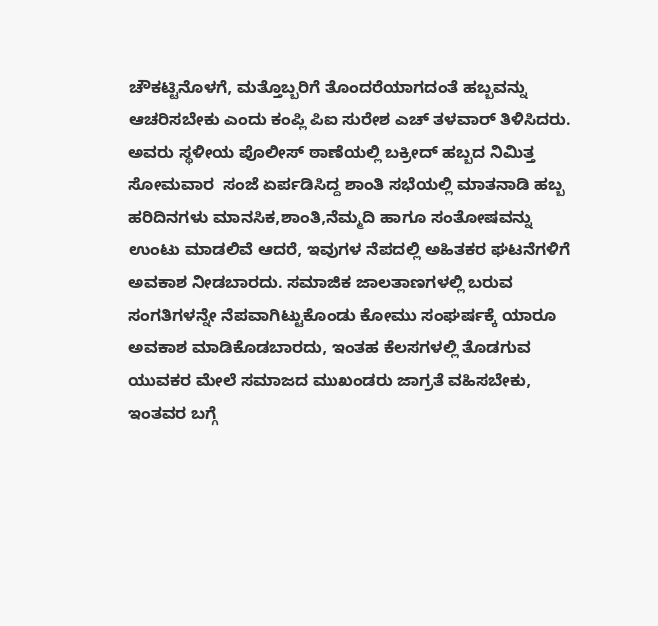ಚೌಕಟ್ಟಿನೊಳಗೆ, ಮತ್ತೊಬ್ಬರಿಗೆ ತೊಂದರೆಯಾಗದಂತೆ ಹಬ್ಬವನ್ನು ಆಚರಿಸಬೇಕು ಎಂದು ಕಂಪ್ಲಿ ಪಿಐ ಸುರೇಶ ಎಚ್ ತಳವಾರ್ ತಿಳಿಸಿದರು. ಅವರು ಸ್ಥಳೀಯ ಪೊಲೀಸ್ ಠಾಣೆಯಲ್ಲಿ ಬಕ್ರೀದ್ ಹಬ್ಬದ ನಿಮಿತ್ತ ಸೋಮವಾರ  ಸಂಜೆ ಏರ್ಪಡಿಸಿದ್ದ ಶಾಂತಿ ಸಭೆಯಲ್ಲಿ ಮಾತನಾಡಿ ಹಬ್ಬ ಹರಿದಿನಗಳು ಮಾನಸಿಕ,ಶಾಂತಿ,ನೆಮ್ಮದಿ ಹಾಗೂ ಸಂತೋಷವನ್ನು ಉಂಟು ಮಾಡಲಿವೆ ಆದರೆ, ಇವುಗಳ ನೆಪದಲ್ಲಿ ಅಹಿತಕರ ಘಟನೆಗಳಿಗೆ ಅವಕಾಶ ನೀಡಬಾರದು. ಸಮಾಜಿಕ ಜಾಲತಾಣಗಳಲ್ಲಿ ಬರುವ ಸಂಗತಿಗಳನ್ನೇ ನೆಪವಾಗಿಟ್ಟುಕೊಂಡು ಕೋಮು ಸಂಘರ್ಷಕ್ಕೆ ಯಾರೂ ಅವಕಾಶ ಮಾಡಿಕೊಡಬಾರದು, ಇಂತಹ ಕೆಲಸಗಳಲ್ಲಿ ತೊಡಗುವ ಯುವಕರ ಮೇಲೆ ಸಮಾಜದ ಮುಖಂಡರು ಜಾಗ್ರತೆ ವಹಿಸಬೇಕು, ಇಂತವರ ಬಗ್ಗೆ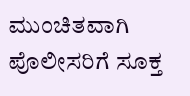ಮುಂಚಿತವಾಗಿ ಪೊಲೀಸರಿಗೆ ಸೂಕ್ತ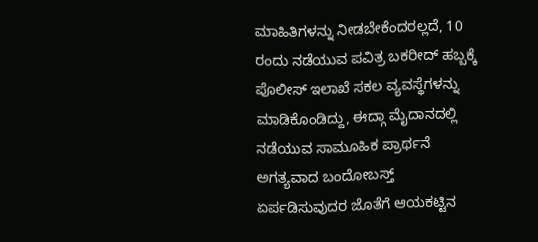ಮಾಹಿತಿಗಳನ್ನು ನೀಡಬೇಕೆಂದರಲ್ಲದೆ, 10 ರಂದು ನಡೆಯುವ ಪವಿತ್ರ ಬಕರೀದ್ ಹಬ್ಬಕ್ಕೆ ಪೊಲೀಸ್ ಇಲಾಖೆ ಸಕಲ ವ್ಯವಸ್ಥೆಗಳನ್ನು ಮಾಡಿಕೊಂಡಿದ್ದು, ಈದ್ಗಾ ಮೈದಾನದಲ್ಲಿ ನಡೆಯುವ ಸಾಮೂಹಿಕ ಪ್ರಾರ್ಥನೆ ಅಗತ್ಯವಾದ ಬಂದೋಬಸ್ತ್ ಏರ್ಪಡಿಸುವುದರ ಜೊತೆಗೆ ಆಯಕಟ್ಟಿನ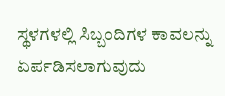ಸ್ಥಳಗಳಲ್ಲಿ ಸಿಬ್ಬಂದಿಗಳ ಕಾವಲನ್ನು ಏರ್ಪಡಿಸಲಾಗುವುದು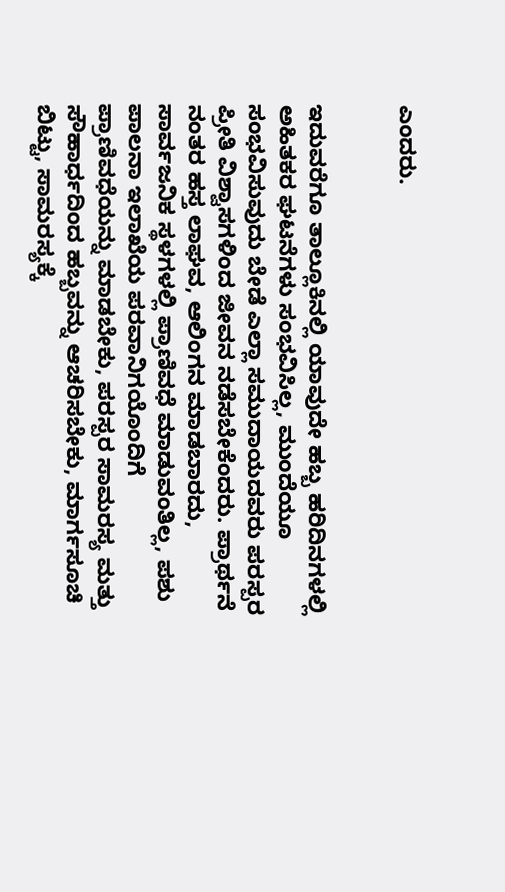ಎಂದರು.


ಇದುವರೆಗೂ ತಾಲ್ಲೂಕಿನಲ್ಲಿ ಯಾವುದೇ ಹಬ್ಬ ಹರಿದಿನಗಳಲ್ಲಿ ಅಹಿತಕರ ಘಟನೆಗಳು ಸಂಭವಿಸಿಲ್ಲ, ಮುಂದೆಯೂ ಸಂಭವಿಸುವುದು ಬೇಡೆ ಎಲ್ಲಾ ಸಮುದಾಯದವರು ಪರಸ್ಪರ ಪ್ರೀತಿ ವಿಶ್ವಾಸಗಳಿಂದ ಜೀವನ ನಡೆಸಬೇಕೆಂದರು. ಪ್ರಾರ್ಥನೆ ನಂತರ ಹಸ್ತ ಲಾಘವ, ಆಲಿಂಗನ ಮಾಡಬಾರದು, ಸಾರ್ವಜನಿಕ ಸ್ಥಳಗಳಲ್ಲಿ ಪ್ರಾಣಿವಧೆ ಮಾಡುವಂತಿಲ್ಲ, ಪಶು ಪಾಲನಾ ಇಲಾಖೆಯ ಪರವಾನಿಗಯೊಂದಿಗೆ ಪ್ರಾಣಿವಧೆಯನ್ನು ಮಾಡಬೇಕು, ಪರಸ್ಪರ ಸಾಮರಸ್ಯ ಮತ್ತು ಸೌಹಾರ್ಧದಿಂದ ಹಬ್ಬವನ್ನು ಆಚರಿಸಬೇಕು, ಮಾರ್ಗಸೂಚಿ ಬಿಟ್ಟು, ಸಾಮರಸ್ಯಕ್ಕೆ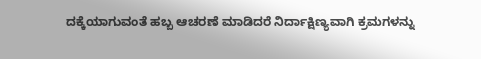ದಕ್ಕೆಯಾಗುವಂತೆ ಹಬ್ಬ ಆಚರಣೆ ಮಾಡಿದರೆ ನಿರ್ದಾಕ್ಷಿಣ್ಯವಾಗಿ ಕ್ರಮಗಳನ್ನು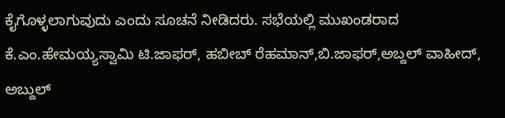ಕೈಗೊಳ್ಳಲಾಗುವುದು ಎಂದು ಸೂಚನೆ ನೀಡಿದರು. ಸಭೆಯಲ್ಲಿ ಮುಖಂಡರಾದ ಕೆ.ಎಂ.ಹೇಮಯ್ಯಸ್ವಾಮಿ ಟಿ.ಜಾಫರ್, ಹಬೀಬ್ ರೆಹಮಾನ್,ಬಿ.ಜಾಫರ್,ಅಬ್ದಲ್ ವಾಹೀದ್, ಅಬ್ದುಲ್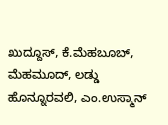ಖುದ್ದೂಸ್, ಕೆ.ಮೆಹಬೂಬ್, ಮೆಹಮೂದ್, ಲಡ್ಡು ಹೊನ್ನೂರವಲಿ, ಎಂ.ಉಸ್ಮಾನ್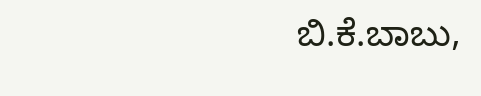ಬಿ.ಕೆ.ಬಾಬು,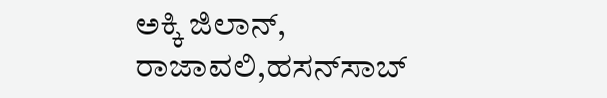ಅಕ್ಕಿ ಜಿಲಾನ್, ರಾಜಾವಲಿ,ಹಸನ್‍ಸಾಬ್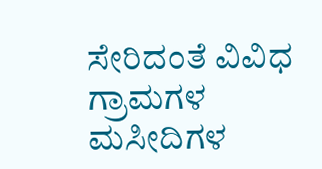ಸೇರಿದಂತೆ ವಿವಿಧ ಗ್ರಾಮಗಳ ಮಸೀದಿಗಳ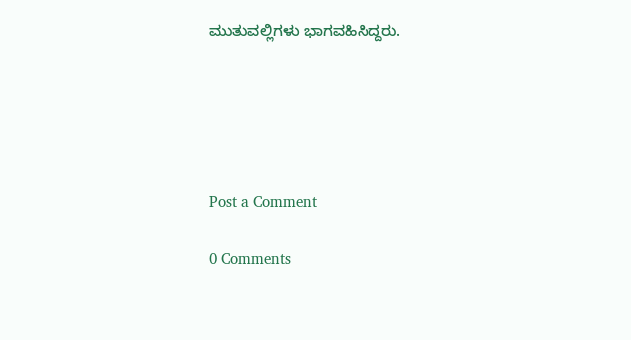ಮುತುವಲ್ಲಿಗಳು ಭಾಗವಹಿಸಿದ್ದರು.





Post a Comment

0 Comments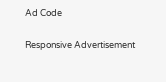Ad Code

Responsive Advertisement